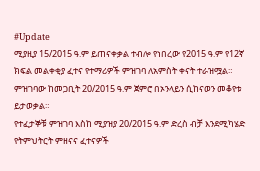#Update
ሚያዚያ 15/2015 ዓ.ም ይጠናቀቃል ተብሎ የነበረው የ2015 ዓ.ም የ12ኛ ክፍል መልቀቂያ ፈተና የተማሪዎች ምዝገባ ለአምስት ቀናት ተራዝሟል።
ምዝገባው ከመጋቢት 20/2015 ዓ.ም ጀምሮ በኦንላይን ሲከናወን መቆየቱ ይታወቃል።
የተፈታኞቹ ምዝገባ እስከ ሚያዝያ 20/2015 ዓ.ም ድረስ ብቻ እንደሚካሄድ የትምህትርት ምዘናና ፈተናዎች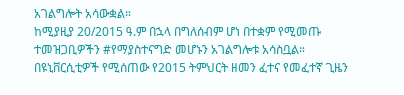አገልግሎት አሳውቋል።
ከሚያዚያ 20/2015 ዓ.ም በኋላ በግለሰብም ሆነ በተቋም የሚመጡ ተመዝጋቢዎችን #የማያስተናግድ መሆኑን አገልግሎቱ አሳስቧል።
በዩኒቨርሲቲዎች የሚሰጠው የ2015 ትምህርት ዘመን ፈተና የመፈተኛ ጊዜን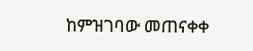ከምዝገባው መጠናቀቀ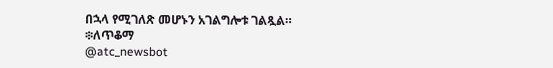በኋላ የሚገለጽ መሆኑን አገልግሎቱ ገልጿል።
፨ለጥቆማ
@atc_newsbot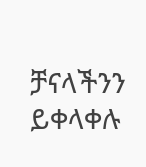ቻናላችንን ይቀላቀሉ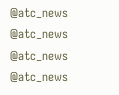@atc_news @atc_news
@atc_news @atc_news